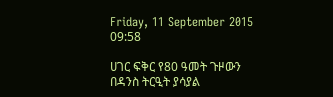Friday, 11 September 2015 09:58

ሀገር ፍቅር የ80 ዓመት ጉዞውን በዳንስ ትርዒት ያሳያል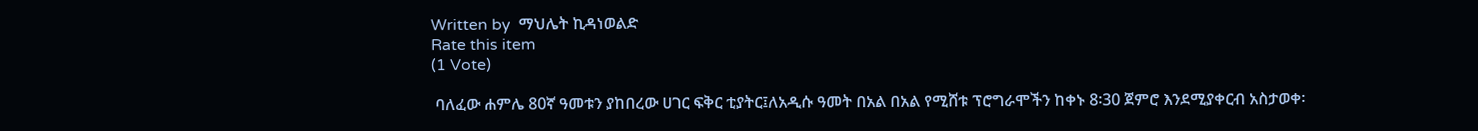Written by  ማህሌት ኪዳነወልድ
Rate this item
(1 Vote)

 ባለፈው ሐምሌ 80ኛ ዓመቱን ያከበረው ሀገር ፍቅር ቲያትር፤ለአዲሱ ዓመት በአል በአል የሚሸቱ ፕሮግራሞችን ከቀኑ 8፡30 ጀምሮ እንደሚያቀርብ አስታወቀ፡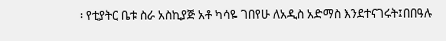፡ የቲያትር ቤቱ ስራ አስኪያጅ አቶ ካሳዬ ገበየሁ ለአዲስ አድማስ እንደተናገሩት፤በበዓሉ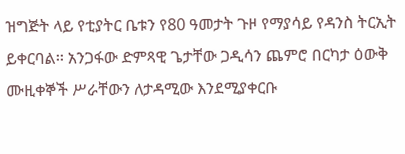ዝግጅት ላይ የቲያትር ቤቱን የ80 ዓመታት ጉዞ የማያሳይ የዳንስ ትርኢት ይቀርባል፡፡ አንጋፋው ድምጻዊ ጌታቸው ጋዲሳን ጨምሮ በርካታ ዕውቅ ሙዚቀኞች ሥራቸውን ለታዳሚው እንደሚያቀርቡ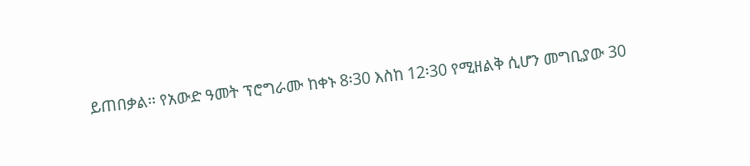ይጠበቃል፡፡ የአውድ ዓመት ፕሮግራሙ ከቀኑ 8፡30 እስከ 12፡30 የሚዘልቅ ሲሆን መግቢያው 30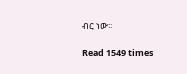ብር ነው፡፡

Read 1549 times